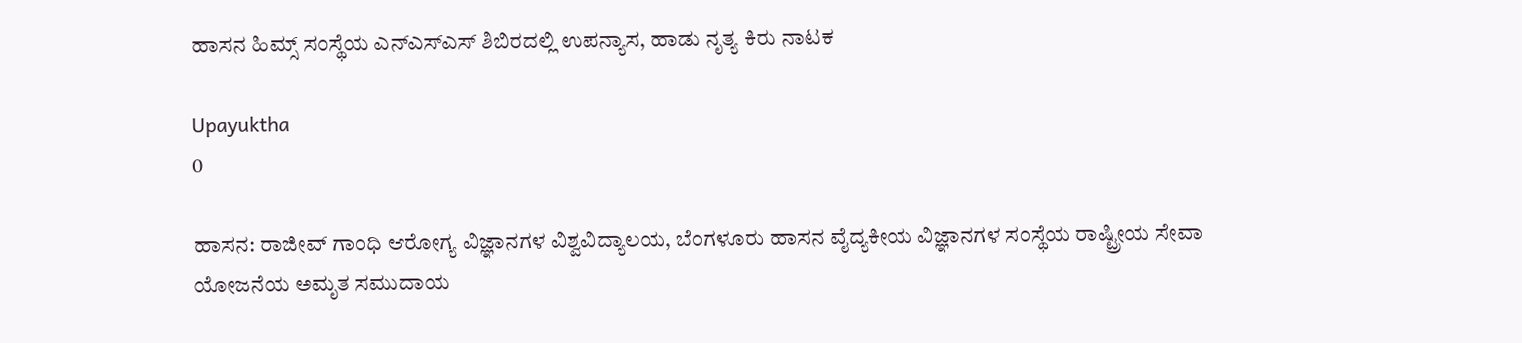ಹಾಸನ ಹಿಮ್ಸ್ ಸಂಸ್ಥೆಯ ಎನ್‌ಎಸ್‌ಎಸ್ ಶಿಬಿರದಲ್ಲಿ ಉಪನ್ಯಾಸ, ಹಾಡು ನೃತ್ಯ ಕಿರು ನಾಟಕ

Upayuktha
0

ಹಾಸನ: ರಾಜೀವ್ ಗಾಂಧಿ ಆರೋಗ್ಯ ವಿಜ್ಞಾನಗಳ ವಿಶ್ವವಿದ್ಯಾಲಯ, ಬೆಂಗಳೂರು ಹಾಸನ ವೈದ್ಯಕೀಯ ವಿಜ್ಞಾನಗಳ ಸಂಸ್ಥೆಯ ರಾಷ್ಟ್ರೀಯ ಸೇವಾ ಯೋಜನೆಯ ಅಮೃತ ಸಮುದಾಯ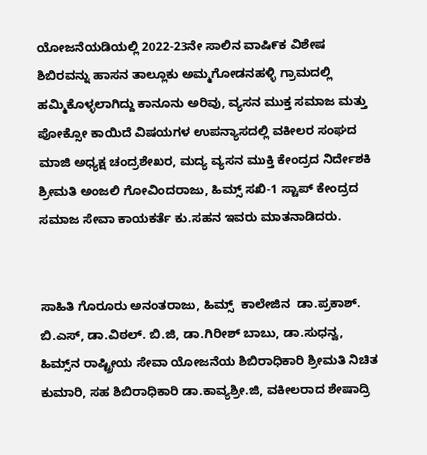ಯೋಜನೆಯಡಿಯಲ್ಲಿ 2022-23ನೇ ಸಾಲಿನ ವಾಷಿ೯ಕ ವಿಶೇಷ ಶಿಬಿರವನ್ನು ಹಾಸನ ತಾಲ್ಲೂಕು ಅಮ್ಮಗೋಡನಹಳ್ಳಿ ಗ್ರಾಮದಲ್ಲಿ ಹಮ್ಮಿಕೊಳ್ಳಲಾಗಿದ್ದು ಕಾನೂನು ಅರಿವು, ವ್ಯಸನ ಮುಕ್ತ ಸಮಾಜ ಮತ್ತು ಪೋಕ್ಸೋ ಕಾಯಿದೆ ವಿಷಯಗಳ ಉಪನ್ಯಾಸದಲ್ಲಿ ವಕೀಲರ ಸಂಘದ ಮಾಜಿ ಅಧ್ಯಕ್ಷ ಚಂದ್ರಶೇಖರ, ಮದ್ಯ ವ್ಯಸನ ಮುಕ್ತಿ ಕೇಂದ್ರದ ನಿರ್ದೇಶಕಿ ಶ್ರೀಮತಿ ಅಂಜಲಿ ಗೋವಿಂದರಾಜು, ಹಿಮ್ಸ್ ಸಖಿ-1 ಸ್ಟಾಪ್ ಕೇಂದ್ರದ ಸಮಾಜ ಸೇವಾ ಕಾಯಕರ್ತೆ ಕು.ಸಹನ ಇವರು ಮಾತನಾಡಿದರು.


ಸಾಹಿತಿ ಗೊರೂರು ಅನಂತರಾಜು, ಹಿಮ್ಸ್  ಕಾಲೇಜಿನ  ಡಾ.ಪ್ರಕಾಶ್. ಬಿ.ಎಸ್, ಡಾ.ವಿಠಲ್. ಬಿ.ಜಿ, ಡಾ.ಗಿರೀಶ್ ಬಾಬು, ಡಾ.ಸುಧನ್ವ, ಹಿಮ್ಸ್‌ನ ರಾಷ್ಟ್ರೀಯ ಸೇವಾ ಯೋಜನೆಯ ಶಿಬಿರಾಧಿಕಾರಿ ಶ್ರೀಮತಿ ನಿಚಿತ ಕುಮಾರಿ, ಸಹ ಶಿಬಿರಾಧಿಕಾರಿ ಡಾ.ಕಾವ್ಯಶ್ರೀ.ಜಿ, ವಕೀಲರಾದ ಶೇಷಾದ್ರಿ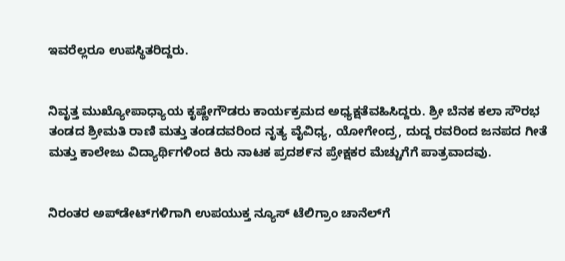ಇವರೆಲ್ಲರೂ ಉಪಸ್ಥಿತರಿದ್ದರು.


ನಿವೃತ್ತ ಮುಖ್ಯೋಪಾಧ್ಯಾಯ ಕೃಷ್ಣೇಗೌಡರು ಕಾರ್ಯಕ್ರಮದ ಅಧ್ಯಕ್ಷತೆವಹಿಸಿದ್ದರು. ಶ್ರೀ ಬೆನಕ ಕಲಾ ಸೌರಭ ತಂಡದ ಶ್ರೀಮತಿ ರಾಣಿ ಮತ್ತು ತಂಡದವರಿಂದ ನೃತ್ಯ ವೈವಿಧ್ಯ, ಯೋಗೇಂದ್ರ, ದುದ್ದ ರವರಿಂದ ಜನಪದ ಗೀತೆ ಮತ್ತು ಕಾಲೇಜು ವಿದ್ಯಾರ್ಥಿಗಳಿಂದ ಕಿರು ನಾಟಕ ಪ್ರದಶ೯ನ ಪ್ರೇಕ್ಷಕರ ಮೆಚ್ಚುಗೆಗೆ ಪಾತ್ರವಾದವು.


ನಿರಂತರ ಅಪ್‌ಡೇಟ್‌ಗಳಿಗಾಗಿ ಉಪಯುಕ್ತ ನ್ಯೂಸ್‌ ಟೆಲಿಗ್ರಾಂ ಚಾನೆಲ್‌ಗೆ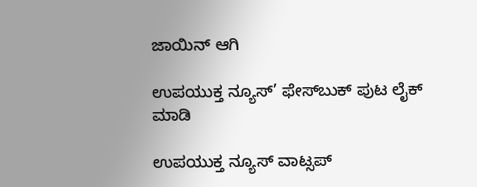ಜಾಯಿನ್‌ ಆಗಿ

ಉಪಯುಕ್ತ ನ್ಯೂಸ್‌’ ಫೇಸ್‌ಬುಕ್ ಪುಟ ಲೈಕ್ ಮಾಡಿ

ಉಪಯುಕ್ತ ನ್ಯೂಸ್‌ ವಾಟ್ಸಪ್‌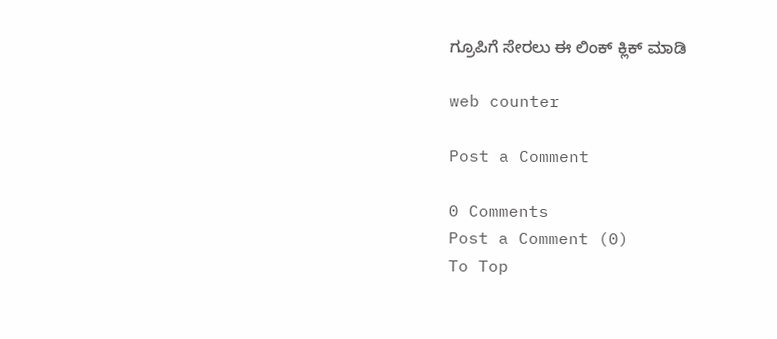ಗ್ರೂಪಿಗೆ ಸೇರಲು ಈ ಲಿಂಕ್ ಕ್ಲಿಕ್ ಮಾಡಿ

web counter

Post a Comment

0 Comments
Post a Comment (0)
To Top